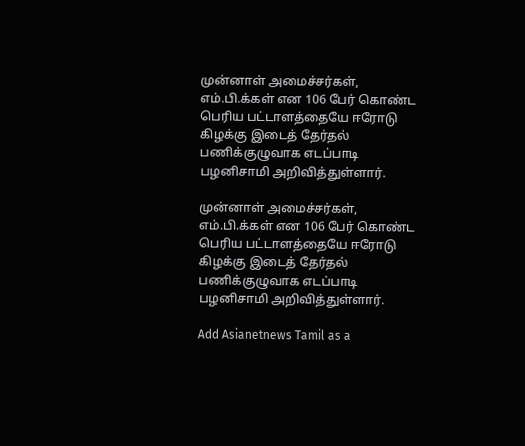முன்னாள் அமைச்சர்கள், எம்.பி.க்கள் என 106 பேர் கொண்ட பெரிய பட்டாளத்தையே ஈரோடு கிழக்கு இடைத் தேர்தல் பணிக்குழுவாக எடப்பாடி பழனிசாமி அறிவித்துள்ளார்.

முன்னாள் அமைச்சர்கள், எம்.பி.க்கள் என 106 பேர் கொண்ட பெரிய பட்டாளத்தையே ஈரோடு கிழக்கு இடைத் தேர்தல் பணிக்குழுவாக எடப்பாடி பழனிசாமி அறிவித்துள்ளார்.

Add Asianetnews Tamil as a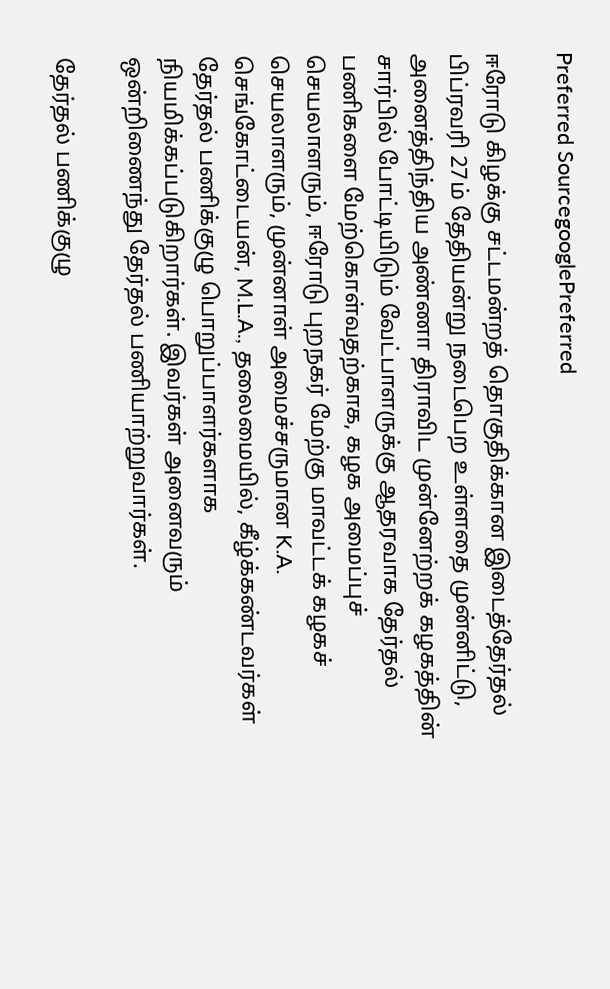Preferred SourcegooglePreferred

ஈரோடு கிழக்கு சட்டமன்றத் தொகுதிக்கான இடைத்தேர்தல் பிப்ரவரி 27ம் தேதியன்று நடைபெற உள்ளதை முன்னிட்டு, அனைத்திந்திய அண்ணா திராவிட முன்னேற்றக் கழகத்தின் சார்பில் போட்டியிடும் வேட்பாளருக்கு ஆதரவாக தேர்தல் பணிகளை மேற்கொள்வதற்காக, கழக அமைப்புச் செயலாளரும், ஈரோடு புறநகர் மேற்கு மாவட்டக் கழகச் செயலாளரும், முன்னாள் அமைச்சருமான K.A. செங்கோட்டையன், M.L.A., தலைமையில், கீழ்க்கண்டவர்கள் தேர்தல் பணிக்குழு பொறுப்பாளர்களாக நியமிக்கப்படுகிறார்கள். இவர்கள் அனைவரும் ஒன்றிணைந்து தேர்தல் பணியாற்றுவார்கள்.

தேர்தல் பணிக்குழு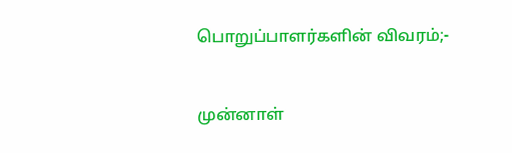பொறுப்பாளர்களின் விவரம்;-


முன்னாள்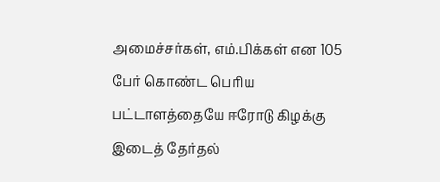அமைச்சர்கள், எம்.பிக்கள் என 105 பேர் கொண்ட பெரிய பட்டாளத்தையே ஈரோடு கிழக்கு இடைத் தேர்தல்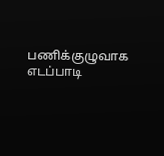பணிக்குழுவாக எடப்பாடி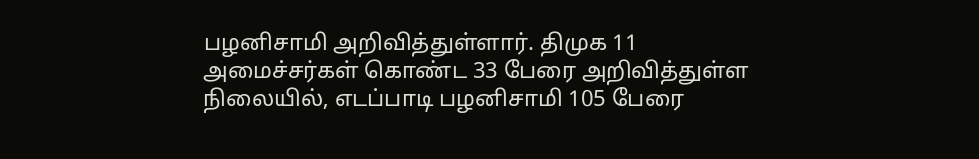பழனிசாமி அறிவித்துள்ளார். திமுக 11 அமைச்சர்கள் கொண்ட 33 பேரை அறிவித்துள்ள நிலையில், எடப்பாடி பழனிசாமி 105 பேரை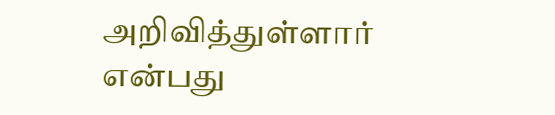அறிவித்துள்ளார் என்பது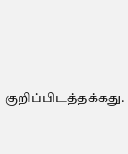குறிப்பிடத்தக்கது.